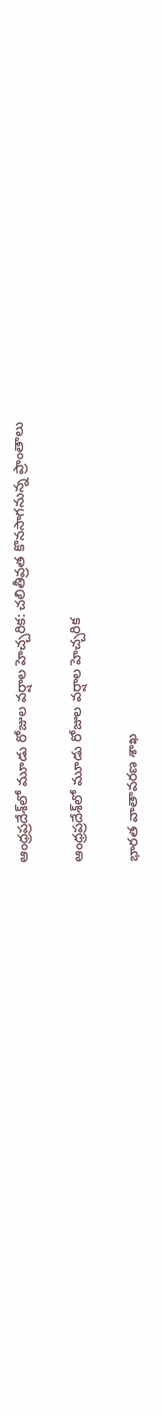ఆంధ్రప్రదేశ్‌లో మూడు రోజుల వర్షాల హెచ్చరిక: చలితీవ్రత కొనసాగనున్న ప్రాంతాలు

ఆంధ్రప్రదేశ్‌లో మూడు రోజుల వర్షాల హెచ్చరిక

భారత వాతావరణ శాఖ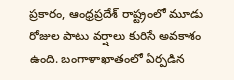ప్రకారం, ఆంధ్రప్రదేశ్ రాష్ట్రంలో మూడు రోజుల పాటు వర్షాలు కురిసే అవకాశం ఉంది. బంగాళాఖాతంలో ఏర్పడిన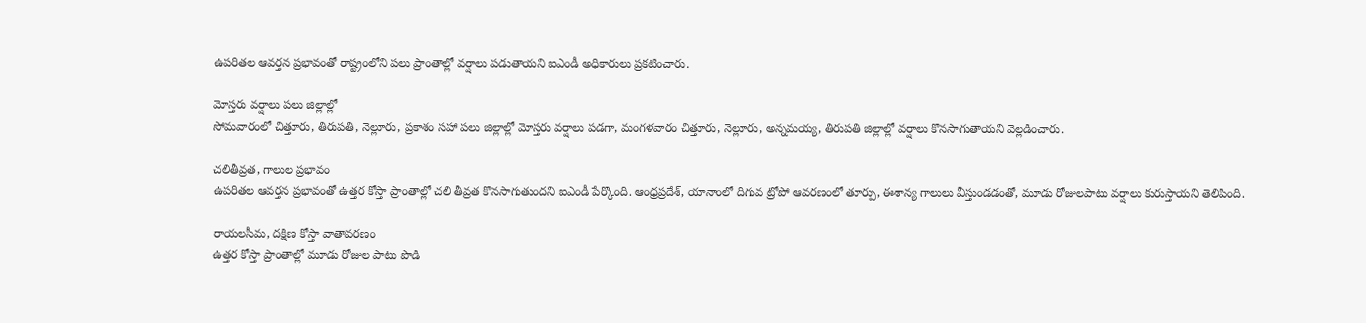ఉపరితల ఆవర్తన ప్రభావంతో రాష్ట్రంలోని పలు ప్రాంతాల్లో వర్షాలు పడుతాయని ఐఎండీ అధికారులు ప్రకటించారు.

మోస్తరు వర్షాలు పలు జిల్లాల్లో
సోమవారంలో చిత్తూరు, తిరుపతి, నెల్లూరు, ప్రకాశం సహా పలు జిల్లాల్లో మోస్తరు వర్షాలు పడగా, మంగళవారం చిత్తూరు, నెల్లూరు, అన్నమయ్య, తిరుపతి జిల్లాల్లో వర్షాలు కొనసాగుతాయని వెల్లడించారు.

చలితీవ్రత, గాలుల ప్రభావం
ఉపరితల ఆవర్తన ప్రభావంతో ఉత్తర కోస్తా ప్రాంతాల్లో చలి తీవ్రత కొనసాగుతుందని ఐఎండీ పేర్కొంది. ఆంధ్రప్రదేశ్, యానాంలో దిగువ ట్రోపో ఆవరణంలో తూర్పు, ఈశాన్య గాలులు వీస్తుండడంతో, మూడు రోజులపాటు వర్షాలు కురుస్తాయని తెలిపింది.

రాయలసీమ, దక్షిణ కోస్తా వాతావరణం
ఉత్తర కోస్తా ప్రాంతాల్లో మూడు రోజుల పాటు పొడి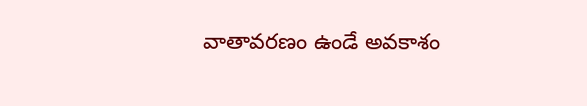వాతావరణం ఉండే అవకాశం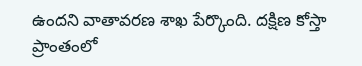ఉందని వాతావరణ శాఖ పేర్కొంది. దక్షిణ కోస్తా ప్రాంతంలో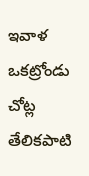ఇవాళ ఒకట్రోండు చోట్ల తేలికపాటి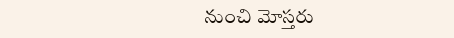నుంచి మోస్తరు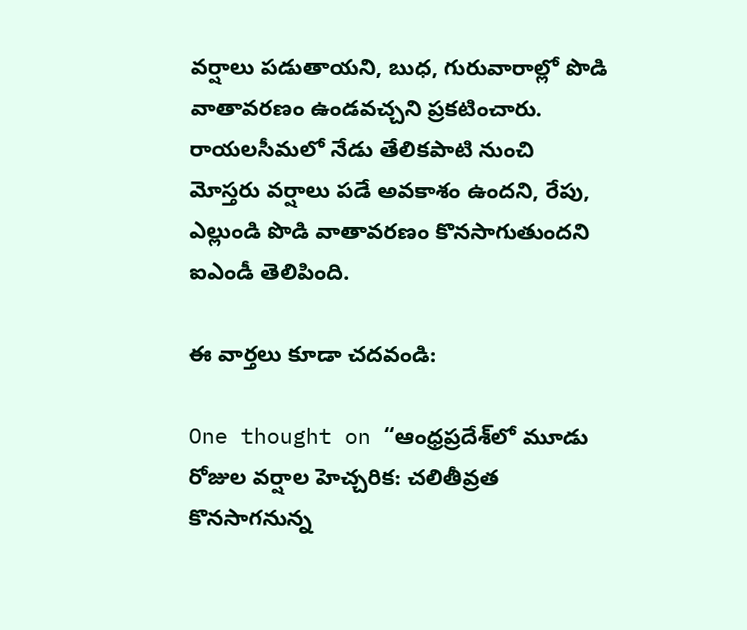వర్షాలు పడుతాయని, బుధ, గురువారాల్లో పొడి వాతావరణం ఉండవచ్చని ప్రకటించారు.
రాయలసీమలో నేడు తేలికపాటి నుంచి మోస్తరు వర్షాలు పడే అవకాశం ఉందని, రేపు, ఎల్లుండి పొడి వాతావరణం కొనసాగుతుందని ఐఎండీ తెలిపింది.

ఈ వార్తలు కూడా చదవండి:

One thought on “ఆంధ్రప్రదేశ్‌లో మూడు రోజుల వర్షాల హెచ్చరిక: చలితీవ్రత కొనసాగనున్న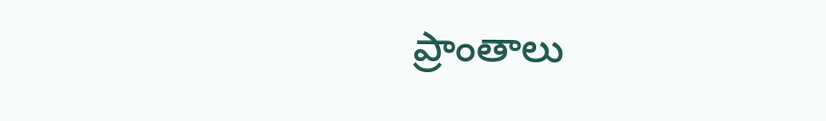ప్రాంతాలు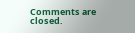Comments are closed.